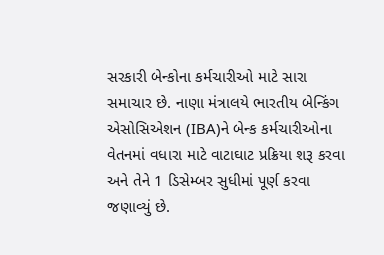સરકારી બેન્કોના કર્મચારીઓ માટે સારા સમાચાર છે. નાણા મંત્રાલયે ભારતીય બેન્કિંગ એસોસિએશન (IBA)ને બેન્ક કર્મચારીઓના વેતનમાં વધારા માટે વાટાઘાટ પ્રક્રિયા શરૂ કરવા અને તેને 1 ડિસેમ્બર સુધીમાં પૂર્ણ કરવા જણાવ્યું છે.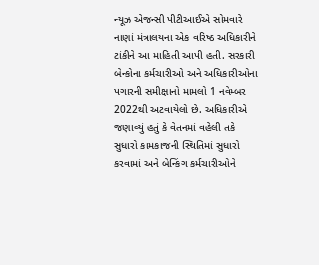ન્યૂઝ એજન્સી પીટીઆઈએ સોમવારે નાણાં મંત્રાલયના એક વરિષ્ઠ અધિકારીને ટાંકીને આ માહિતી આપી હતી. સરકારી બેન્કોના કર્મચારીઓ અને અધિકારીઓના પગારની સમીક્ષાનો મામલો 1 નવેમ્બર 2022થી અટવાયેલો છે. અધિકારીએ જણાવ્યું હતું કે વેતનમાં વહેલી તકે સુધારો કામકાજની સ્થિતિમાં સુધારો કરવામાં અને બેન્કિંગ કર્મચારીઓને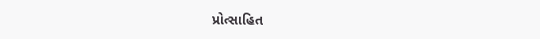પ્રોત્સાહિત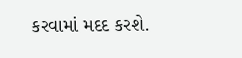કરવામાં મદદ કરશે.